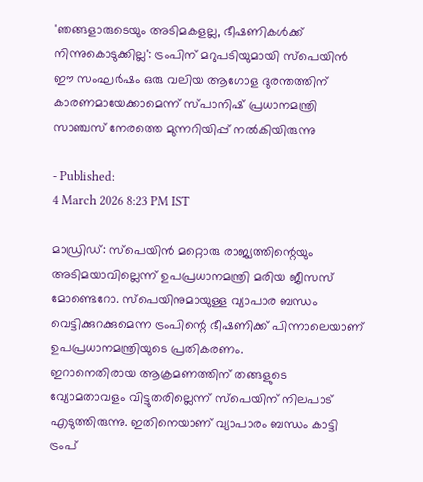'ഞങ്ങളാരുടെയും അടിമകളല്ല, ഭീഷണികൾക്ക് നിന്നുകൊടുക്കില്ല': ട്രംപിന് മറുപടിയുമായി സ്പെയിൻ
ഈ സംഘർഷം ഒരു വലിയ ആഗോള ദുരന്തത്തിന് കാരണമായേക്കാമെന്ന് സ്പാനിഷ് പ്രധാനമന്ത്രി സാഞ്ചസ് നേരത്തെ മുന്നറിയിപ്പ് നൽകിയിരുന്നു

- Published:
4 March 2026 8:23 PM IST

മാഡ്രിഡ്: സ്പെയിൻ മറ്റൊരു രാജ്യത്തിന്റെയും അടിമയാവില്ലെന്ന് ഉപപ്രധാനമന്ത്രി മരിയ ജീസസ് മോണ്ടെറോ. സ്പെയിനുമായുള്ള വ്യാപാര ബന്ധം വെട്ടിക്കുറക്കുമെന്ന ട്രംപിന്റെ ഭീഷണിക്ക് പിന്നാലെയാണ് ഉപപ്രധാനമന്ത്രിയുടെ പ്രതികരണം.
ഇറാനെതിരായ ആക്രമണത്തിന് തങ്ങളുടെ വ്യോമതാവളം വിട്ടുതരില്ലെന്ന് സ്പെയിന് നിലപാട് എടുത്തിരുന്നു. ഇതിനെയാണ് വ്യാപാരം ബന്ധം കാട്ടി ട്രംപ്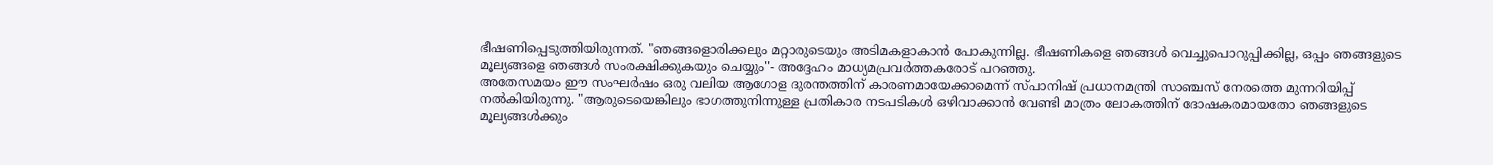ഭീഷണിപ്പെടുത്തിയിരുന്നത്. "ഞങ്ങളൊരിക്കലും മറ്റാരുടെയും അടിമകളാകാൻ പോകുന്നില്ല. ഭീഷണികളെ ഞങ്ങൾ വെച്ചുപൊറുപ്പിക്കില്ല, ഒപ്പം ഞങ്ങളുടെ മൂല്യങ്ങളെ ഞങ്ങൾ സംരക്ഷിക്കുകയും ചെയ്യും''- അദ്ദേഹം മാധ്യമപ്രവർത്തകരോട് പറഞ്ഞു.
അതേസമയം ഈ സംഘർഷം ഒരു വലിയ ആഗോള ദുരന്തത്തിന് കാരണമായേക്കാമെന്ന് സ്പാനിഷ് പ്രധാനമന്ത്രി സാഞ്ചസ് നേരത്തെ മുന്നറിയിപ്പ് നൽകിയിരുന്നു. "ആരുടെയെങ്കിലും ഭാഗത്തുനിന്നുള്ള പ്രതികാര നടപടികൾ ഒഴിവാക്കാൻ വേണ്ടി മാത്രം ലോകത്തിന് ദോഷകരമായതോ ഞങ്ങളുടെ മൂല്യങ്ങൾക്കും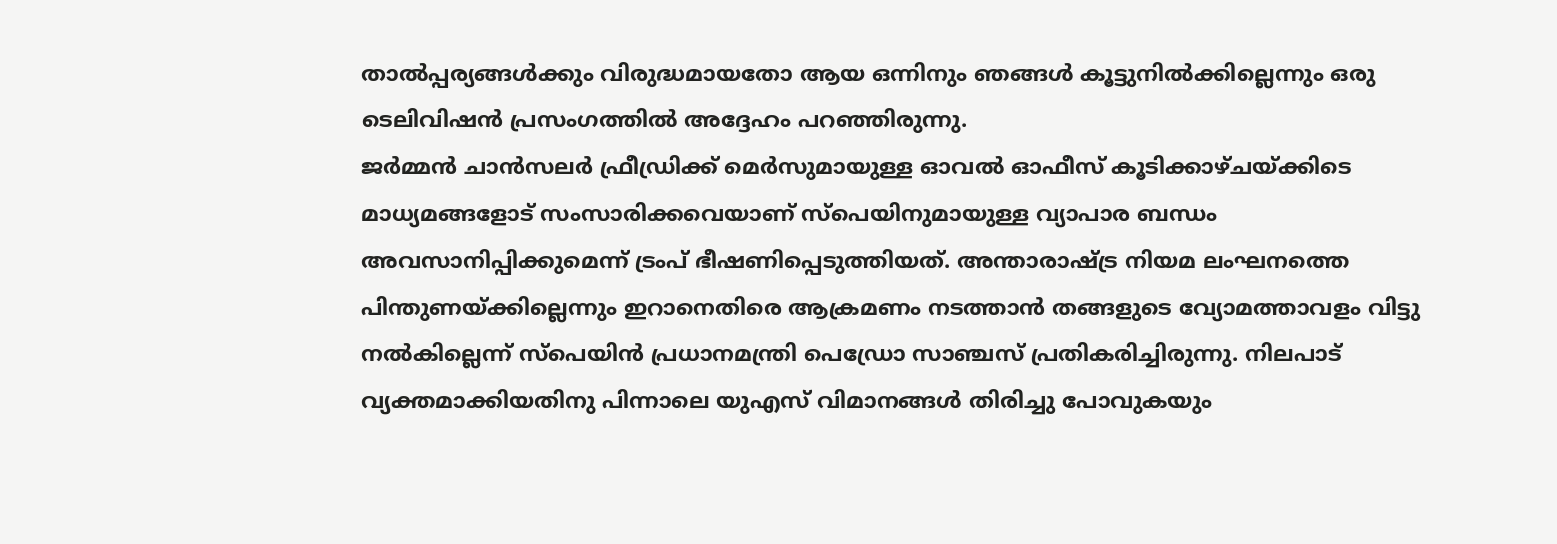താൽപ്പര്യങ്ങൾക്കും വിരുദ്ധമായതോ ആയ ഒന്നിനും ഞങ്ങൾ കൂട്ടുനിൽക്കില്ലെന്നും ഒരു ടെലിവിഷൻ പ്രസംഗത്തിൽ അദ്ദേഹം പറഞ്ഞിരുന്നു.
ജർമ്മൻ ചാൻസലർ ഫ്രീഡ്രിക്ക് മെർസുമായുള്ള ഓവൽ ഓഫീസ് കൂടിക്കാഴ്ചയ്ക്കിടെ മാധ്യമങ്ങളോട് സംസാരിക്കവെയാണ് സ്പെയിനുമായുള്ള വ്യാപാര ബന്ധം അവസാനിപ്പിക്കുമെന്ന് ട്രംപ് ഭീഷണിപ്പെടുത്തിയത്. അന്താരാഷ്ട്ര നിയമ ലംഘനത്തെ പിന്തുണയ്ക്കില്ലെന്നും ഇറാനെതിരെ ആക്രമണം നടത്താൻ തങ്ങളുടെ വ്യോമത്താവളം വിട്ടു നൽകില്ലെന്ന് സ്പെയിൻ പ്രധാനമന്ത്രി പെഡ്രോ സാഞ്ചസ് പ്രതികരിച്ചിരുന്നു. നിലപാട് വ്യക്തമാക്കിയതിനു പിന്നാലെ യുഎസ് വിമാനങ്ങൾ തിരിച്ചു പോവുകയും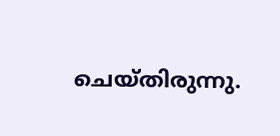ചെയ്തിരുന്നു.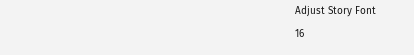Adjust Story Font
16